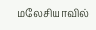மலேசியாவில்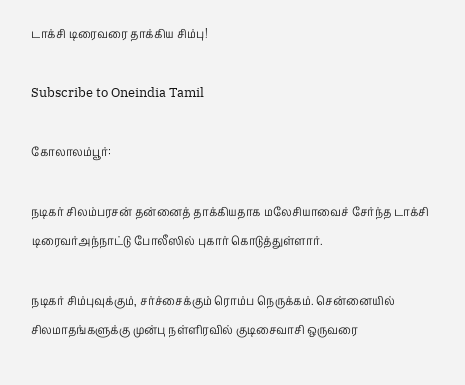டாக்சி டிரைவரை தாக்கிய சிம்பு!

Subscribe to Oneindia Tamil

கோலாலம்பூர்:

நடிகர் சிலம்பரசன் தன்னைத் தாக்கியதாக மலேசியாவைச் சேர்ந்த டாக்சி டிரைவர்அந்நாட்டு போலீஸில் புகார் கொடுத்துள்ளார்.

நடிகர் சிம்புவுக்கும், சர்ச்சைக்கும் ரொம்ப நெருக்கம். சென்னையில் சிலமாதங்களுக்கு முன்பு நள்ளிரவில் குடிசைவாசி ஒருவரை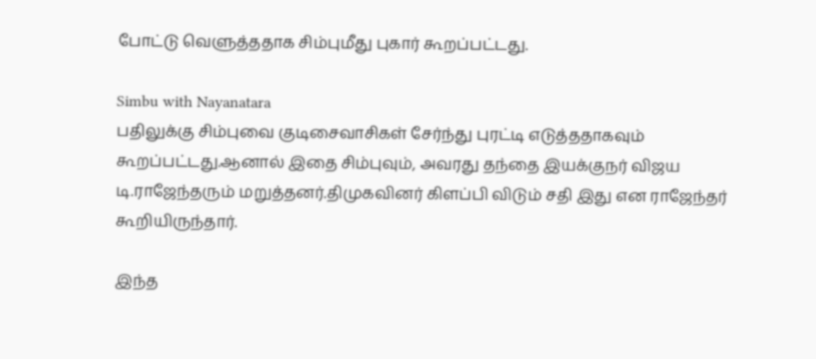போட்டு வெளுத்ததாக சிம்புமீது புகார் கூறப்பட்டது.

Simbu with Nayanatara
பதிலுக்கு சிம்புவை குடிசைவாசிகள் சேர்ந்து புரட்டி எடுத்ததாகவும் கூறப்பட்டது.ஆனால் இதை சிம்புவும், அவரது தந்தை இயக்குநர் விஜய டி.ராஜேந்தரும் மறுத்தனர்.திமுகவினர் கிளப்பி விடும் சதி இது என ராஜேந்தர் கூறியிருந்தார்.

இந்த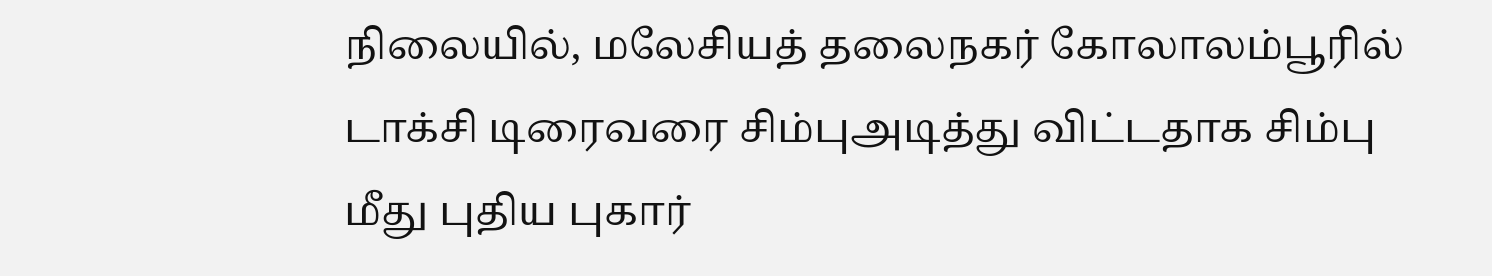நிலையில், மலேசியத் தலைநகர் கோலாலம்பூரில் டாக்சி டிரைவரை சிம்புஅடித்து விட்டதாக சிம்பு மீது புதிய புகார்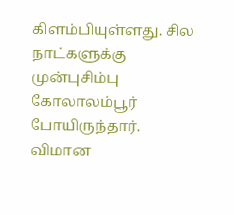கிளம்பியுள்ளது. சில நாட்களுக்கு முன்புசிம்பு கோலாலம்பூர் போயிருந்தார். விமான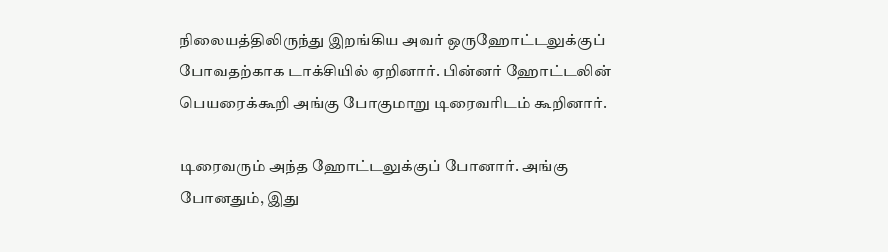நிலையத்திலிருந்து இறங்கிய அவர் ஒருஹோட்டலுக்குப் போவதற்காக டாக்சியில் ஏறினார். பின்னர் ஹோட்டலின் பெயரைக்கூறி அங்கு போகுமாறு டிரைவரிடம் கூறினார்.

டிரைவரும் அந்த ஹோட்டலுக்குப் போனார். அங்கு போனதும், இது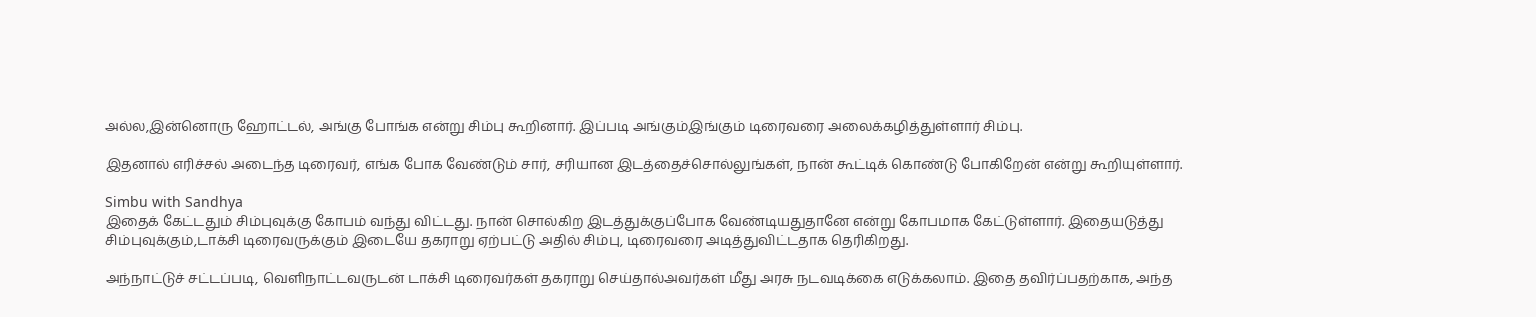அல்ல,இன்னொரு ஹோட்டல், அங்கு போங்க என்று சிம்பு கூறினார். இப்படி அங்கும்இங்கும் டிரைவரை அலைக்கழித்துள்ளார் சிம்பு.

இதனால் எரிச்சல் அடைந்த டிரைவர், எங்க போக வேண்டும் சார், சரியான இடத்தைச்சொல்லுங்கள், நான் கூட்டிக் கொண்டு போகிறேன் என்று கூறியுள்ளார்.

Simbu with Sandhya
இதைக் கேட்டதும் சிம்புவுக்கு கோபம் வந்து விட்டது. நான் சொல்கிற இடத்துக்குப்போக வேண்டியதுதானே என்று கோபமாக கேட்டுள்ளார். இதையடுத்து சிம்புவுக்கும்,டாக்சி டிரைவருக்கும் இடையே தகராறு ஏற்பட்டு அதில் சிம்பு, டிரைவரை அடித்துவிட்டதாக தெரிகிறது.

அந்நாட்டுச் சட்டப்படி, வெளிநாட்டவருடன் டாக்சி டிரைவர்கள் தகராறு செய்தால்அவர்கள் மீது அரசு நடவடிக்கை எடுக்கலாம். இதை தவிர்ப்பதற்காக, அந்த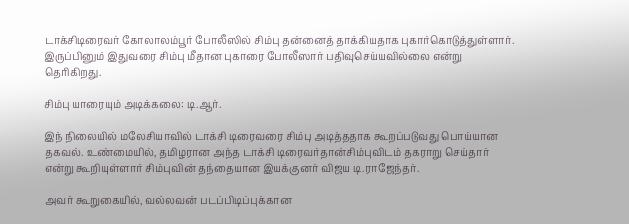டாக்சிடிரைவர் கோலாலம்பூர் போலீஸில் சிம்பு தன்னைத் தாக்கியதாக புகார்கொடுத்துள்ளார். இருப்பினும் இதுவரை சிம்பு மீதான புகாரை போலீஸார் பதிவுசெய்யவில்லை என்று தெரிகிறது.

சிம்பு யாரையும் அடிக்கலை: டி.ஆர்.

இந் நிலையில் மலேசியாவில் டாக்சி டிரைவரை சிம்பு அடித்ததாக கூறப்படுவது பொய்யான தகவல். உண்மையில், தமிழரான அந்த டாக்சி டிரைவர்தான்சிம்புவிடம் தகராறு செய்தார் என்று கூறியுள்ளார் சிம்புவின் தந்தையான இயக்குனர் விஜய டி.ராஜேந்தர்.

அவர் கூறுகையில், வல்லவன் படப்பிடிப்புக்கான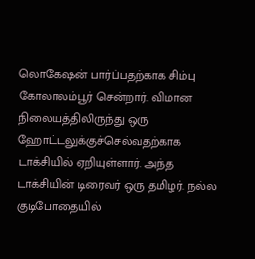லொகேஷன் பார்ப்பதற்காக சிம்பு கோலாலம்பூர் சென்றார். விமான நிலையத்திலிருந்து ஒரு ஹோட்டலுக்குச்செல்வதற்காக டாக்சியில் ஏறியுள்ளார். அந்த டாக்சியின் டிரைவர் ஒரு தமிழர். நல்ல குடிபோதையில்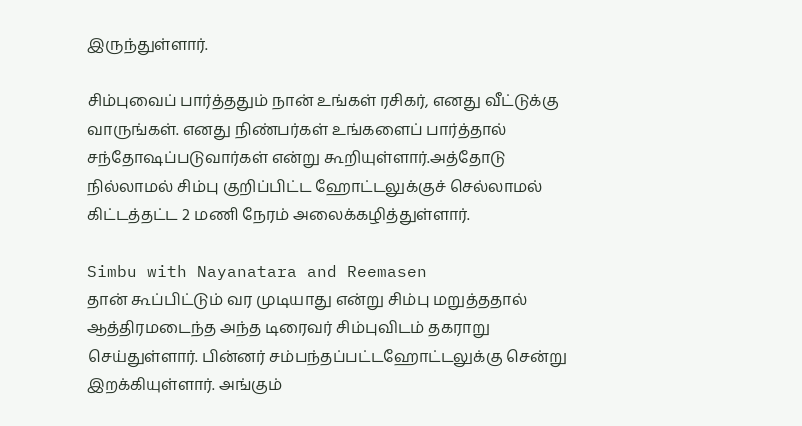இருந்துள்ளார்.

சிம்புவைப் பார்த்ததும் நான் உங்கள் ரசிகர், எனது வீட்டுக்கு வாருங்கள். எனது நிண்பர்கள் உங்களைப் பார்த்தால் சந்தோஷப்படுவார்கள் என்று கூறியுள்ளார்.அத்தோடு நில்லாமல் சிம்பு குறிப்பிட்ட ஹோட்டலுக்குச் செல்லாமல் கிட்டத்தட்ட 2 மணி நேரம் அலைக்கழித்துள்ளார்.

Simbu with Nayanatara and Reemasen
தான் கூப்பிட்டும் வர முடியாது என்று சிம்பு மறுத்ததால் ஆத்திரமடைந்த அந்த டிரைவர் சிம்புவிடம் தகராறு செய்துள்ளார். பின்னர் சம்பந்தப்பட்டஹோட்டலுக்கு சென்று இறக்கியுள்ளார். அங்கும்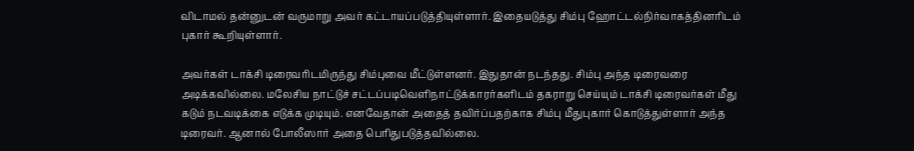விடாமல் தன்னுடன் வருமாறு அவர் கட்டாயப்படுத்தியுள்ளார். இதையடுத்து சிம்பு ஹோட்டல்நிர்வாகத்தினரிடம் புகார் கூறியுள்ளார்.

அவர்கள் டாக்சி டிரைவரிடமிருந்து சிம்புவை மீட்டுள்ளனர். இதுதான் நடந்தது. சிம்பு அந்த டிரைவரை அடிக்கவில்லை. மலேசிய நாட்டுச் சட்டப்படிவெளிநாட்டுக்காரர்களிடம் தகராறு செய்யும் டாக்சி டிரைவர்கள் மீது கடும் நடவடிக்கை எடுக்க முடியும். எனவேதான் அதைத் தவிர்ப்பதற்காக சிம்பு மீதுபுகார் கொடுத்துள்ளார் அந்த டிரைவர். ஆனால் போலீஸார் அதை பெரிதுபடுத்தவில்லை.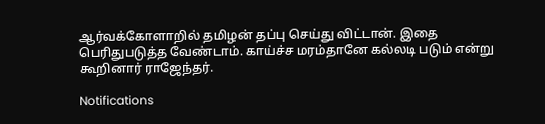ஆர்வக்கோளாறில் தமிழன் தப்பு செய்து விட்டான். இதை பெரிதுபடுத்த வேண்டாம். காய்ச்ச மரம்தானே கல்லடி படும் என்று கூறினார் ராஜேந்தர்.

Notifications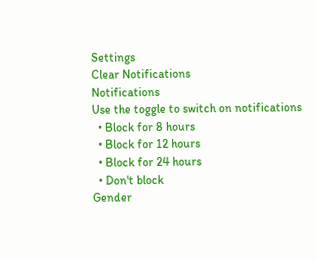Settings
Clear Notifications
Notifications
Use the toggle to switch on notifications
  • Block for 8 hours
  • Block for 12 hours
  • Block for 24 hours
  • Don't block
Gender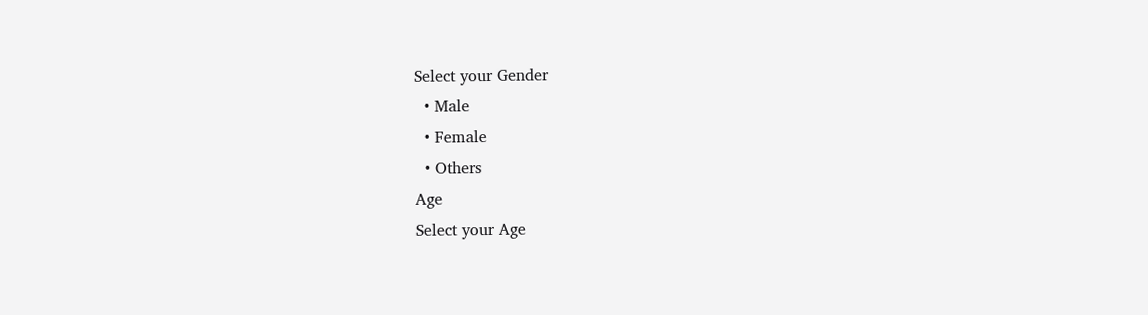Select your Gender
  • Male
  • Female
  • Others
Age
Select your Age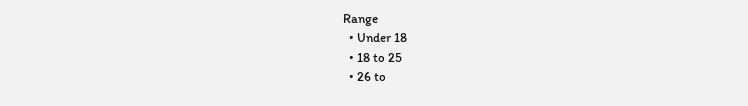Range
  • Under 18
  • 18 to 25
  • 26 to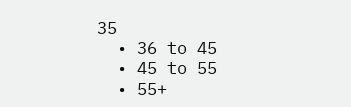35
  • 36 to 45
  • 45 to 55
  • 55+